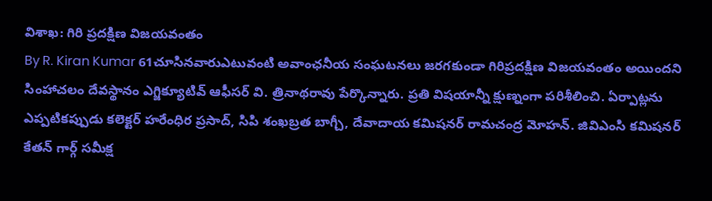విశాఖ: గిరి ప్రదక్షిణ విజయవంతం
By R. Kiran Kumar 61చూసినవారుఎటువంటి అవాంఛనీయ సంఘటనలు జరగకుండా గిరిప్రదక్షిణ విజయవంతం అయిందని సింహాచలం దేవస్థానం ఎగ్జిక్యూటివ్ ఆఫీసర్ వి. త్రినాథరావు పేర్కొన్నారు. ప్రతి విషయాన్నీ క్షుణ్నంగా పరిశీలించి. ఏర్పాట్లను ఎప్పటికప్పుడు కలెక్టర్ హరేంధిర ప్రసాద్, సిపి శంఖబ్రత బాగ్చీ, దేవాదాయ కమిషనర్ రామచంద్ర మోహన్. జివిఎంసి కమిషనర్ కేతన్ గార్గ్ సమీక్ష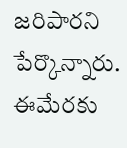జరిపారని పేర్కొన్నారు. ఈమేరకు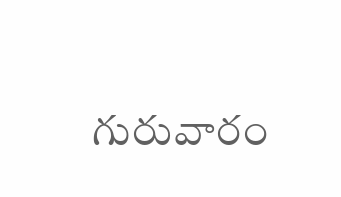గురువారం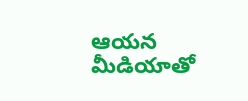ఆయన మీడియాతో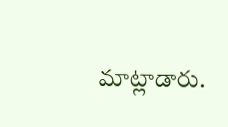మాట్లాడారు.